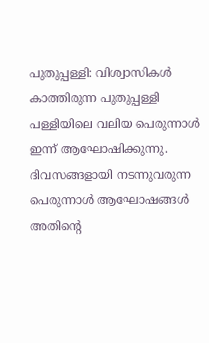പുതുപ്പള്ളി: വിശ്വാസികൾ കാത്തിരുന്ന പുതുപ്പള്ളി പള്ളിയിലെ വലിയ പെരുന്നാൾ ഇന്ന് ആഘോഷിക്കുന്നു. ദിവസങ്ങളായി നടന്നുവരുന്ന പെരുന്നാൾ ആഘോഷങ്ങൾ അതിന്റെ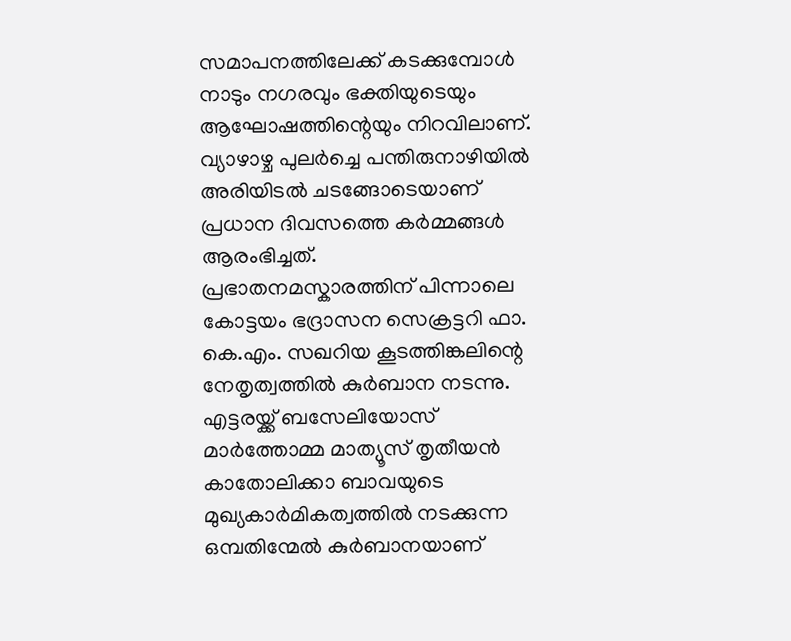സമാപനത്തിലേക്ക് കടക്കുമ്പോൾ നാടും നഗരവും ഭക്തിയുടെയും ആഘോഷത്തിന്റെയും നിറവിലാണ്. വ്യാഴാഴ്ച പുലർച്ചെ പന്തിരുനാഴിയിൽ അരിയിടൽ ചടങ്ങോടെയാണ് പ്രധാന ദിവസത്തെ കർമ്മങ്ങൾ ആരംഭിച്ചത്.
പ്രഭാതനമസ്കാരത്തിന് പിന്നാലെ കോട്ടയം ഭദ്രാസന സെക്രട്ടറി ഫാ. കെ.എം. സഖറിയ കൂടത്തിങ്കലിന്റെ നേതൃത്വത്തിൽ കുർബാന നടന്നു. എട്ടരയ്ക്ക് ബസേലിയോസ് മാർത്തോമ്മ മാത്യൂസ് തൃതീയൻ കാതോലിക്കാ ബാവയുടെ മുഖ്യകാർമികത്വത്തിൽ നടക്കുന്ന ഒമ്പതിന്മേൽ കുർബാനയാണ്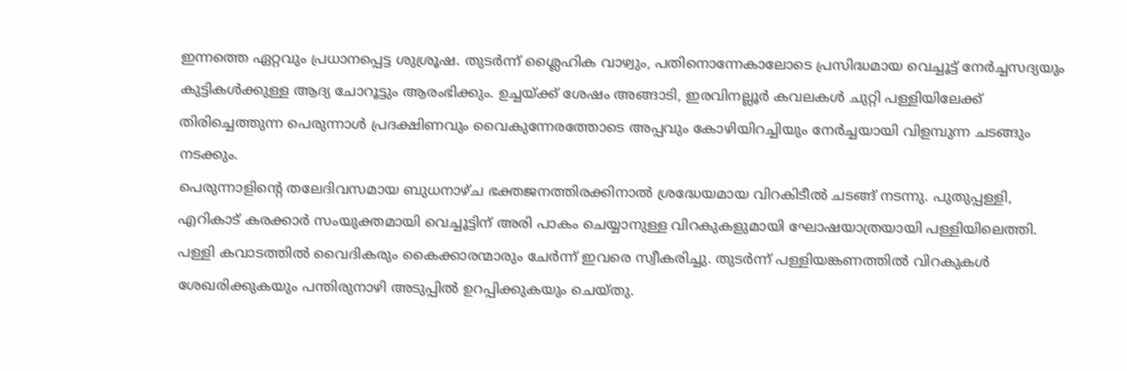ഇന്നത്തെ ഏറ്റവും പ്രധാനപ്പെട്ട ശുശ്രൂഷ. തുടർന്ന് ശ്ലൈഹിക വാഴ്വും, പതിനൊന്നേകാലോടെ പ്രസിദ്ധമായ വെച്ചൂട്ട് നേർച്ചസദ്യയും കുട്ടികൾക്കുള്ള ആദ്യ ചോറൂട്ടും ആരംഭിക്കും. ഉച്ചയ്ക്ക് ശേഷം അങ്ങാടി, ഇരവിനല്ലൂർ കവലകൾ ചുറ്റി പള്ളിയിലേക്ക് തിരിച്ചെത്തുന്ന പെരുന്നാൾ പ്രദക്ഷിണവും വൈകുന്നേരത്തോടെ അപ്പവും കോഴിയിറച്ചിയും നേർച്ചയായി വിളമ്പുന്ന ചടങ്ങും നടക്കും.
പെരുന്നാളിന്റെ തലേദിവസമായ ബുധനാഴ്ച ഭക്തജനത്തിരക്കിനാൽ ശ്രദ്ധേയമായ വിറകിടീൽ ചടങ്ങ് നടന്നു. പുതുപ്പള്ളി, എറികാട് കരക്കാർ സംയുക്തമായി വെച്ചൂട്ടിന് അരി പാകം ചെയ്യാനുള്ള വിറകുകളുമായി ഘോഷയാത്രയായി പള്ളിയിലെത്തി. പള്ളി കവാടത്തിൽ വൈദികരും കൈക്കാരന്മാരും ചേർന്ന് ഇവരെ സ്വീകരിച്ചു. തുടർന്ന് പള്ളിയങ്കണത്തിൽ വിറകുകൾ ശേഖരിക്കുകയും പന്തിരുനാഴി അടുപ്പിൽ ഉറപ്പിക്കുകയും ചെയ്തു.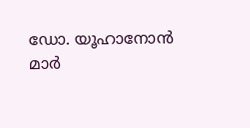ഡോ. യൂഹാനോൻ മാർ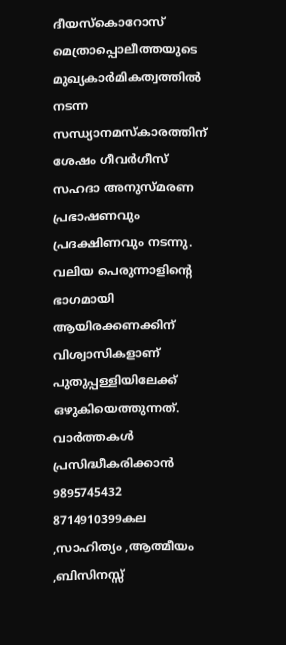ദീയസ്കൊറോസ് മെത്രാപ്പൊലീത്തയുടെ മുഖ്യകാർമികത്വത്തിൽ നടന്ന സന്ധ്യാനമസ്കാരത്തിന് ശേഷം ഗീവർഗീസ് സഹദാ അനുസ്മരണ പ്രഭാഷണവും പ്രദക്ഷിണവും നടന്നു. വലിയ പെരുന്നാളിന്റെ ഭാഗമായി ആയിരക്കണക്കിന് വിശ്വാസികളാണ് പുതുപ്പള്ളിയിലേക്ക് ഒഴുകിയെത്തുന്നത്.
വാർത്തകൾ പ്രസിദ്ധീകരിക്കാൻ
9895745432 8714910399കല ,സാഹിത്യം ,ആത്മീയം ,ബിസിനസ്സ്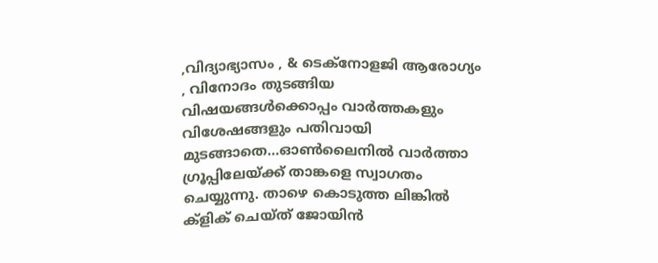,വിദ്യാഭ്യാസം , & ടെക്നോളജി ആരോഗ്യം , വിനോദം തുടങ്ങിയ വിഷയങ്ങൾക്കൊപ്പം വാർത്തകളും വിശേഷങ്ങളും പതിവായി മുടങ്ങാതെ...ഓൺലൈനിൽ വാർത്താ ഗ്രൂപ്പിലേയ്ക്ക് താങ്കളെ സ്വാഗതം ചെയ്യുന്നു. താഴെ കൊടുത്ത ലിങ്കിൽ ക്ളിക് ചെയ്ത് ജോയിൻ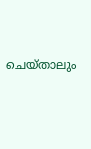ചെയ്താലും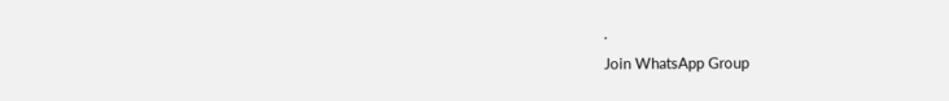.
Join WhatsApp Group